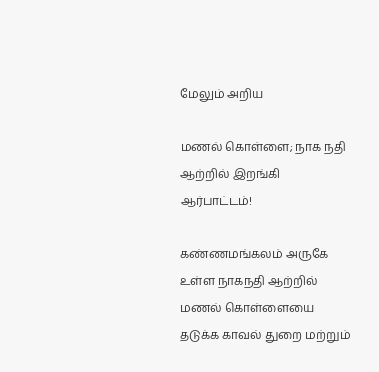மேலும் அறிய

மணல் கொள்ளை; நாக நதி ஆற்றில் இறங்கி ஆர்பாட்டம்!

கண்ணமங்கலம் அருகே உள்ள நாகநதி ஆற்றில் மணல் கொள்ளையை தடுக்க காவல் துறை மற்றும்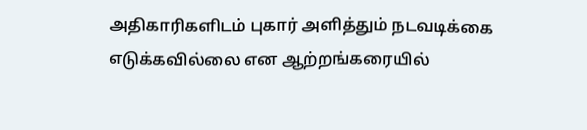அதிகாரிகளிடம் புகார் அளித்தும் நடவடிக்கை எடுக்கவில்லை என ஆற்றங்கரையில்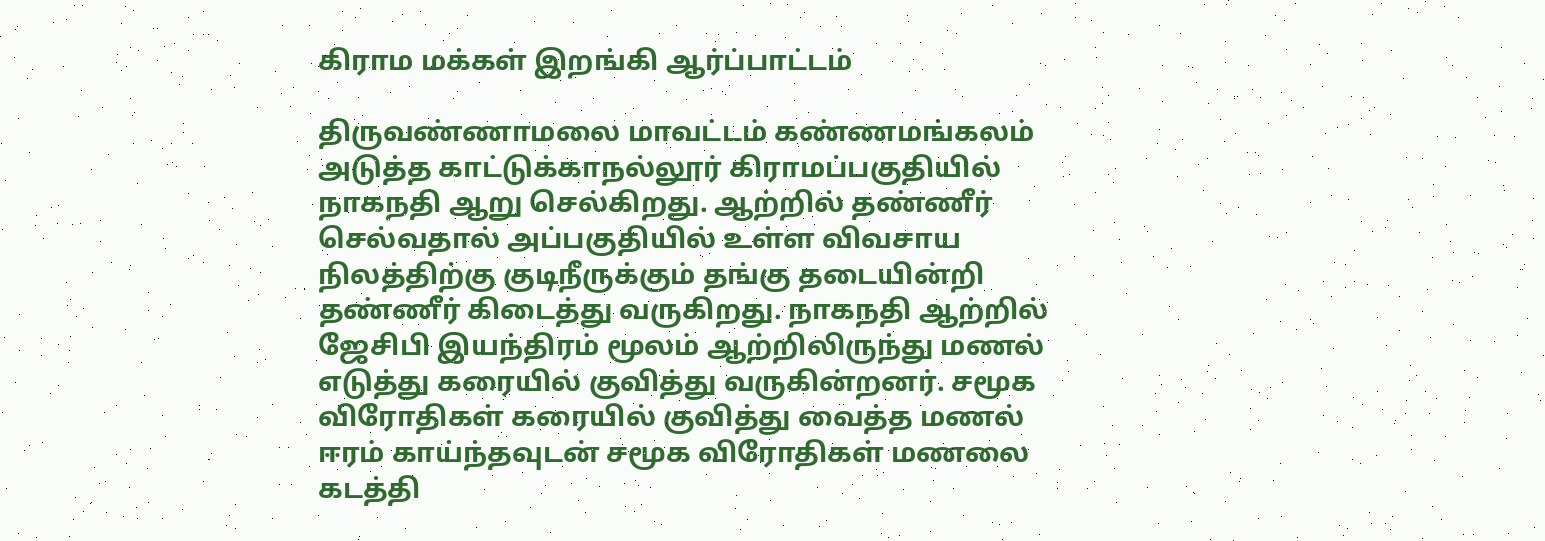கிராம மக்கள் இறங்கி ஆர்ப்பாட்டம்

திருவண்ணாமலை மாவட்டம் கண்ணமங்கலம் அடுத்த காட்டுக்காநல்லூர் கிராமப்பகுதியில் நாகநதி ஆறு செல்கிறது. ஆற்றில் தண்ணீர் செல்வதால் அப்பகுதியில் உள்ள விவசாய நிலத்திற்கு குடிநீருக்கும் தங்கு தடையின்றி தண்ணீர் கிடைத்து வருகிறது. நாகநதி ஆற்றில் ஜேசிபி இயந்திரம் மூலம் ஆற்றிலிருந்து மணல் எடுத்து கரையில் குவித்து வருகின்றனர். சமூக விரோதிகள் கரையில் குவித்து வைத்த மணல் ஈரம் காய்ந்தவுடன் சமூக விரோதிகள் மணலை கடத்தி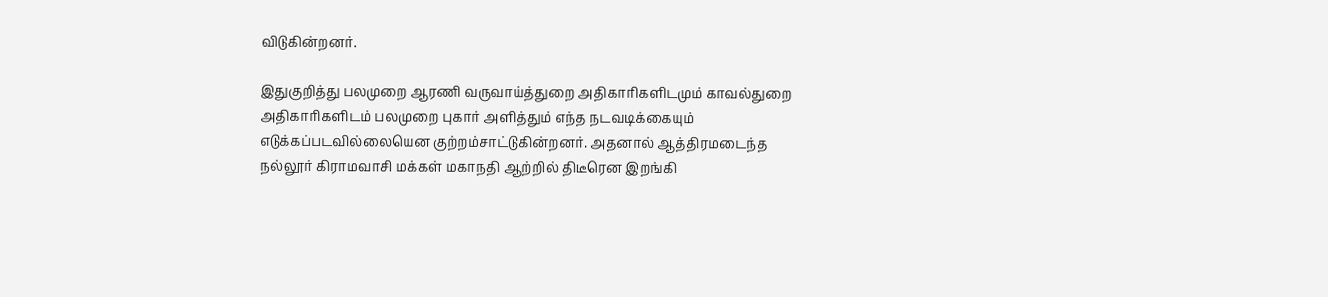விடுகின்றனர்.

இதுகுறித்து பலமுறை ஆரணி வருவாய்த்துறை அதிகாரிகளிடமும் காவல்துறை அதிகாரிகளிடம் பலமுறை புகார் அளித்தும் எந்த நடவடிக்கையும் எடுக்கப்படவில்லையென குற்றம்சாட்டுகின்றனர். அதனால் ஆத்திரமடைந்த நல்லூர் கிராமவாசி மக்கள் மகாநதி ஆற்றில் திடீரென இறங்கி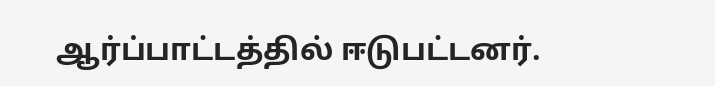ஆர்ப்பாட்டத்தில் ஈடுபட்டனர்.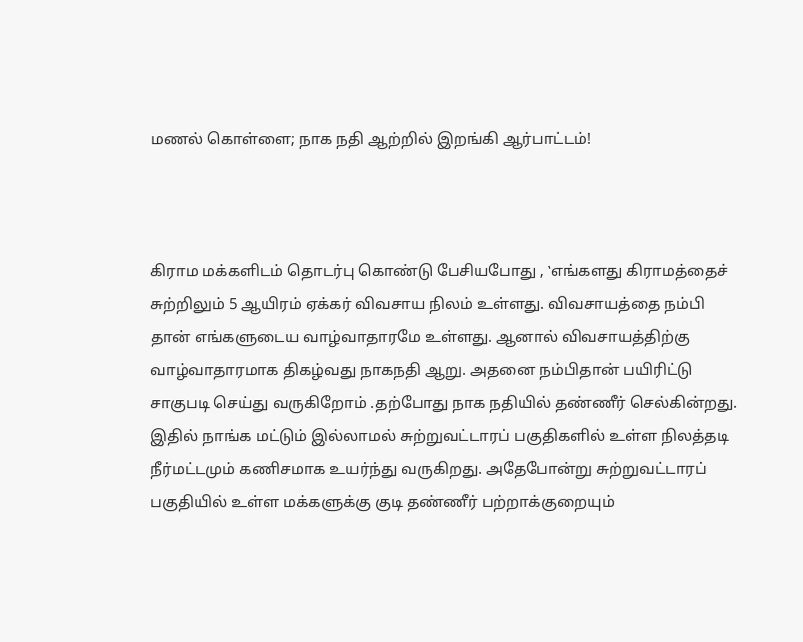மணல் கொள்ளை; நாக நதி ஆற்றில் இறங்கி ஆர்பாட்டம்!



கிராம மக்களிடம் தொடர்பு கொண்டு பேசியபோது , ‛எங்களது கிராமத்தைச் சுற்றிலும் 5 ஆயிரம் ஏக்கர் விவசாய நிலம் உள்ளது. விவசாயத்தை நம்பி தான் எங்களுடைய வாழ்வாதாரமே உள்ளது. ஆனால் விவசாயத்திற்கு வாழ்வாதாரமாக திகழ்வது நாகநதி ஆறு. அதனை நம்பிதான் பயிரிட்டு சாகுபடி செய்து வருகிறோம் .தற்போது நாக நதியில் தண்ணீர் செல்கின்றது.  இதில் நாங்க மட்டும் இல்லாமல் சுற்றுவட்டாரப் பகுதிகளில் உள்ள நிலத்தடி நீர்மட்டமும் கணிசமாக உயர்ந்து வருகிறது. அதேபோன்று சுற்றுவட்டாரப் பகுதியில் உள்ள மக்களுக்கு குடி தண்ணீர் பற்றாக்குறையும்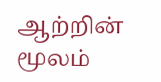ஆற்றின் மூலம்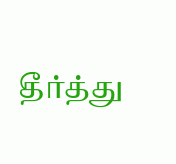தீர்த்து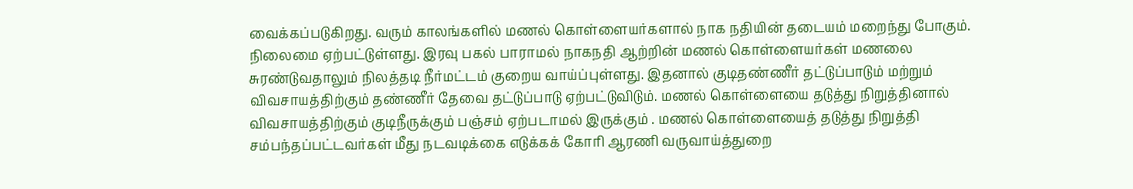வைக்கப்படுகிறது. வரும் காலங்களில் மணல் கொள்ளையர்களால் நாக நதியின் தடையம் மறைந்து போகும். நிலைமை ஏற்பட்டுள்ளது. இரவு பகல் பாராமல் நாகநதி ஆற்றின் மணல் கொள்ளையர்கள் மணலை  சுரண்டுவதாலும் நிலத்தடி நீர்மட்டம் குறைய வாய்ப்புள்ளது. இதனால் குடிதண்ணீர் தட்டுப்பாடும் மற்றும் விவசாயத்திற்கும் தண்ணீர் தேவை தட்டுப்பாடு ஏற்பட்டுவிடும். மணல் கொள்ளையை தடுத்து நிறுத்தினால் விவசாயத்திற்கும் குடிநீருக்கும் பஞ்சம் ஏற்படாமல் இருக்கும் . மணல் கொள்ளையைத் தடுத்து நிறுத்தி சம்பந்தப்பட்டவர்கள் மீது நடவடிக்கை எடுக்கக் கோரி ஆரணி வருவாய்த்துறை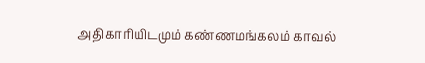அதிகாரியிடமும் கண்ணமங்கலம் காவல்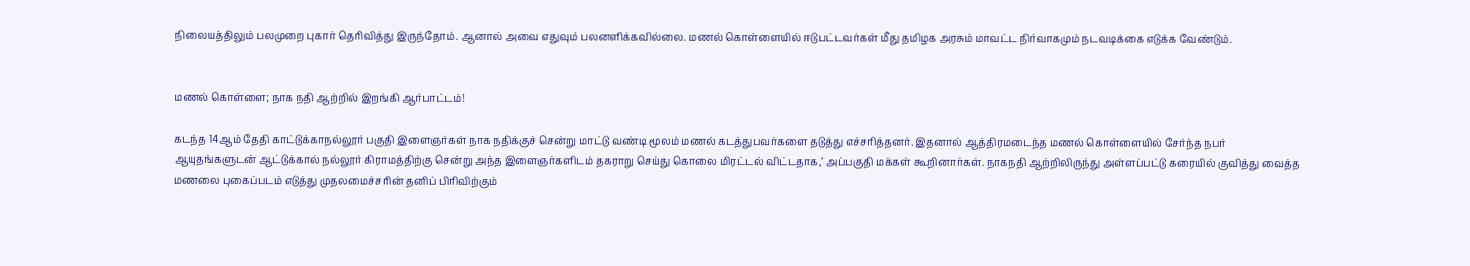நிலையத்திலும் பலமுறை புகார் தெரிவித்து இருந்தோம். ஆனால் அவை எதுவும் பலனளிக்கவில்லை. மணல் கொள்ளையில் ஈடுபட்டவர்கள் மீது தமிழக அரசும் மாவட்ட நிர்வாகமும் நடவடிக்கை எடுக்க வேண்டும்.


மணல் கொள்ளை; நாக நதி ஆற்றில் இறங்கி ஆர்பாட்டம்!

கடந்த 14ஆம் தேதி காட்டுக்காநல்லூர் பகுதி இளைஞர்கள் நாக நதிக்குச் சென்று மாட்டு வண்டி மூலம் மணல் கடத்துபவர்களை தடுத்து எச்சரித்தனர். இதனால் ஆத்திரமடைந்த மணல் கொள்ளையில் சேர்ந்த நபர் ஆயுதங்களுடன் ஆட்டுக்கால் நல்லூர் கிராமத்திற்கு சென்று அந்த இளைஞர்களிடம் தகராறு செய்து கொலை மிரட்டல் விட்டதாக,’ அப்பகுதி மக்கள் கூறினார்கள். நாகநதி ஆற்றிலிருந்து அள்ளப்பட்டு கரையில் குவித்து வைத்த மணலை புகைப்படம் எடுத்து முதலமைச்சரின் தனிப் பிரிவிற்கும்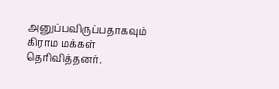அனுப்பவிருப்பதாகவும் கிராம மக்கள் தெரிவித்தனர்.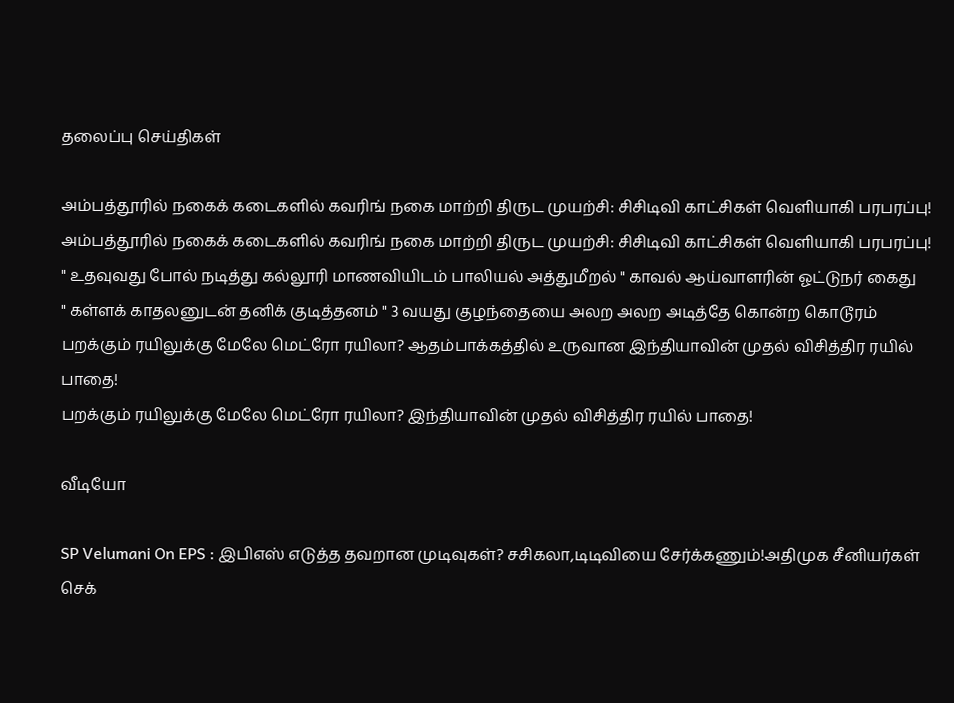தலைப்பு செய்திகள்

அம்பத்தூரில் நகைக் கடைகளில் கவரிங் நகை மாற்றி திருட முயற்சி: சிசிடிவி காட்சிகள் வெளியாகி பரபரப்பு!
அம்பத்தூரில் நகைக் கடைகளில் கவரிங் நகை மாற்றி திருட முயற்சி: சிசிடிவி காட்சிகள் வெளியாகி பரபரப்பு!
" உதவுவது போல் நடித்து கல்லூரி மாணவியிடம் பாலியல் அத்துமீறல் " காவல் ஆய்வாளரின் ஓட்டுநர் கைது
" கள்ளக் காதலனுடன் தனிக் குடித்தனம் " 3 வயது குழந்தையை அலற அலற அடித்தே கொன்ற கொடூரம்
பறக்கும் ரயிலுக்கு மேலே மெட்ரோ ரயிலா? ஆதம்பாக்கத்தில் உருவான இந்தியாவின் முதல் விசித்திர ரயில் பாதை!
பறக்கும் ரயிலுக்கு மேலே மெட்ரோ ரயிலா? இந்தியாவின் முதல் விசித்திர ரயில் பாதை!

வீடியோ

SP Velumani On EPS : இபிஎஸ் எடுத்த தவறான முடிவுகள்? சசிகலா,டிடிவியை சேர்க்கணும்!அதிமுக சீனியர்கள் செக்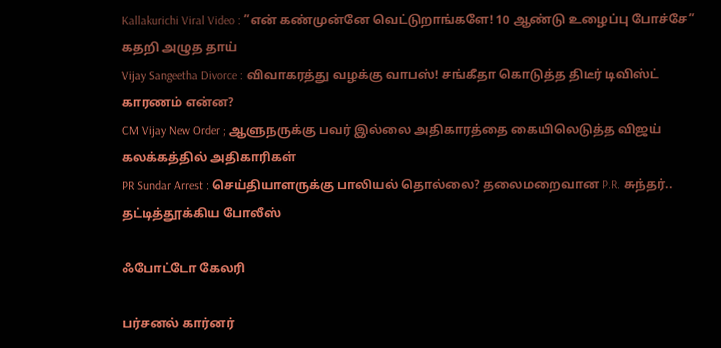Kallakurichi Viral Video : ”என் கண்முன்னே வெட்டுறாங்களே! 10 ஆண்டு உழைப்பு போச்சே” கதறி அழுத தாய்
Vijay Sangeetha Divorce : விவாகரத்து வழக்கு வாபஸ்! சங்கீதா கொடுத்த திடீர் டிவிஸ்ட் காரணம் என்ன?
CM Vijay New Order ; ஆளுநருக்கு பவர் இல்லை அதிகாரத்தை கையிலெடுத்த விஜய் கலக்கத்தில் அதிகாரிகள்
PR Sundar Arrest : செய்தியாளருக்கு பாலியல் தொல்லை? தலைமறைவான P.R. சுந்தர்.. தட்டித்தூக்கிய போலீஸ்

ஃபோட்டோ கேலரி

பர்சனல் கார்னர்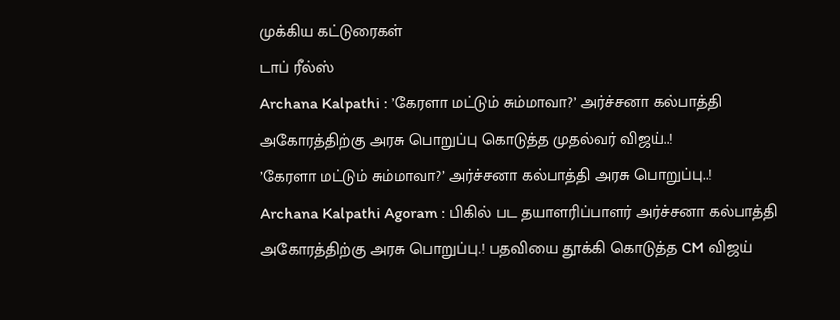முக்கிய கட்டுரைகள்
டாப் ரீல்ஸ்
Archana Kalpathi : ’கேரளா மட்டும் சும்மாவா?’ அர்ச்சனா கல்பாத்தி அகோரத்திற்கு அரசு பொறுப்பு கொடுத்த முதல்வர் விஜய்..!
’கேரளா மட்டும் சும்மாவா?’ அர்ச்சனா கல்பாத்தி அரசு பொறுப்பு..!
Archana Kalpathi Agoram : பிகில் பட தயாளரிப்பாளர் அர்ச்சனா கல்பாத்தி அகோரத்திற்கு அரசு பொறுப்பு.! பதவியை தூக்கி கொடுத்த CM விஜய்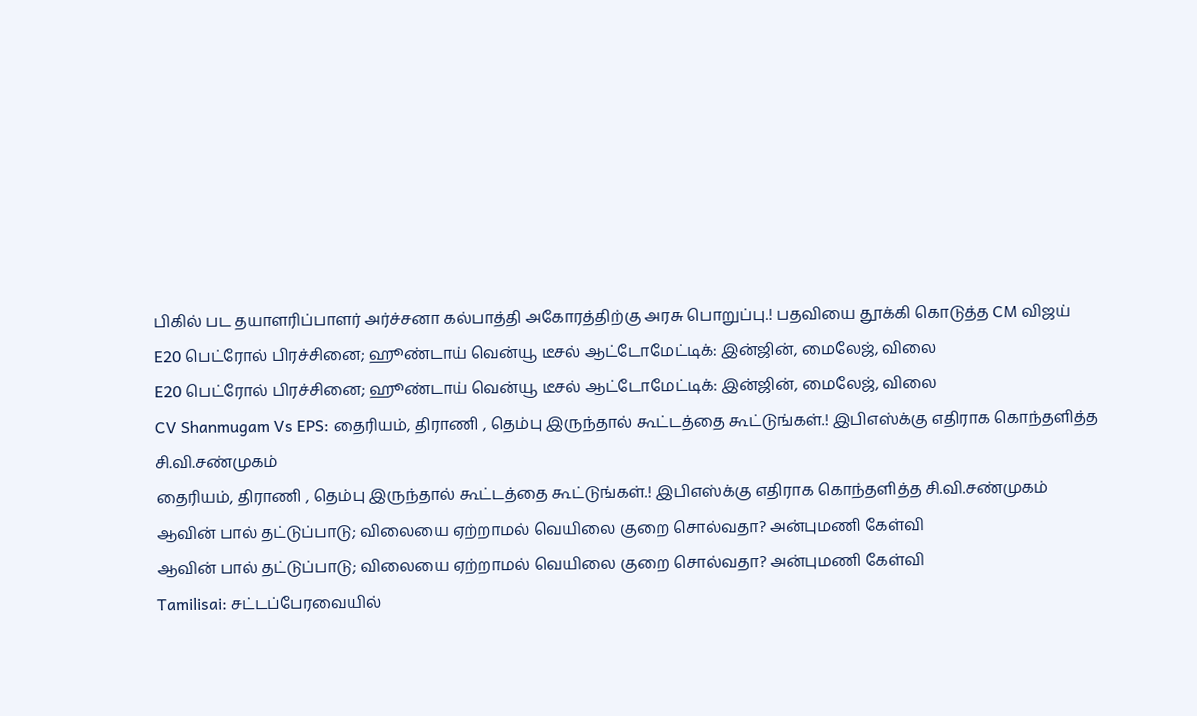பிகில் பட தயாளரிப்பாளர் அர்ச்சனா கல்பாத்தி அகோரத்திற்கு அரசு பொறுப்பு.! பதவியை தூக்கி கொடுத்த CM விஜய்
E20 பெட்ரோல் பிரச்சினை; ஹூண்டாய் வென்யூ டீசல் ஆட்டோமேட்டிக்: இன்ஜின், மைலேஜ், விலை
E20 பெட்ரோல் பிரச்சினை; ஹூண்டாய் வென்யூ டீசல் ஆட்டோமேட்டிக்: இன்ஜின், மைலேஜ், விலை
CV Shanmugam Vs EPS: தைரியம், திராணி , தெம்பு இருந்தால் கூட்டத்தை கூட்டுங்கள்.! இபிஎஸ்க்கு எதிராக கொந்தளித்த சி.வி.சண்முகம்
தைரியம், திராணி , தெம்பு இருந்தால் கூட்டத்தை கூட்டுங்கள்.! இபிஎஸ்க்கு எதிராக கொந்தளித்த சி.வி.சண்முகம்
ஆவின் பால் தட்டுப்பாடு; விலையை ஏற்றாமல் வெயிலை குறை சொல்வதா? அன்புமணி கேள்வி
ஆவின் பால் தட்டுப்பாடு; விலையை ஏற்றாமல் வெயிலை குறை சொல்வதா? அன்புமணி கேள்வி
Tamilisai: சட்டப்பேரவையில்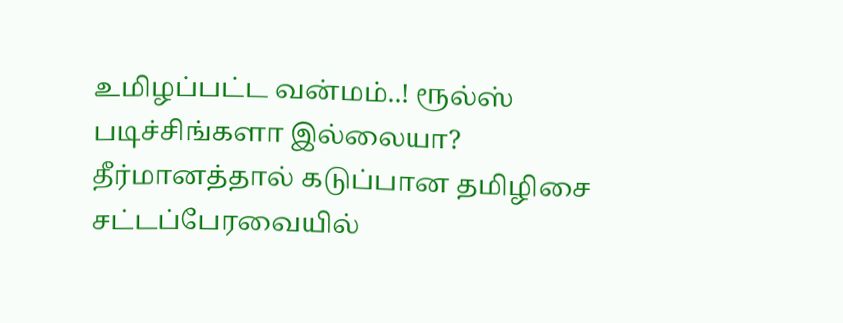உமிழப்பட்ட வன்மம்..! ரூல்ஸ் படிச்சிங்களா இல்லையா? தீர்மானத்தால் கடுப்பான தமிழிசை
சட்டப்பேரவையில்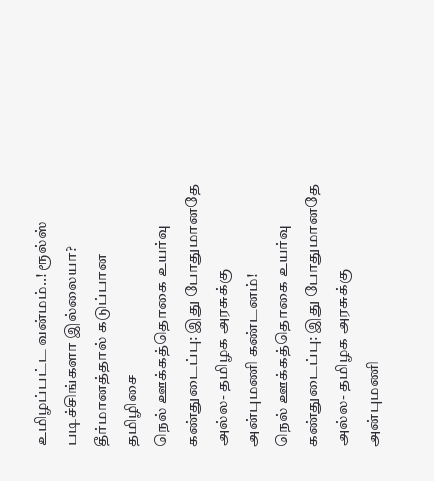உமிழப்பட்ட வன்மம்..! ரூல்ஸ் படிச்சிங்களா இல்லையா? தீர்மானத்தால் கடுப்பான தமிழிசை
நெல் ஊக்கத்தொகை உயர்வு கண்துடைப்பு: இது போதுமானதே அல்ல- தமிழக அரசுக்கு அன்புமணி கண்டனம்!
நெல் ஊக்கத்தொகை உயர்வு கண்துடைப்பு: இது போதுமானதே அல்ல- தமிழக அரசுக்கு அன்புமணி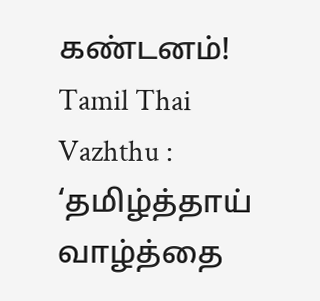கண்டனம்!
Tamil Thai Vazhthu : ‘தமிழ்த்தாய் வாழ்த்தை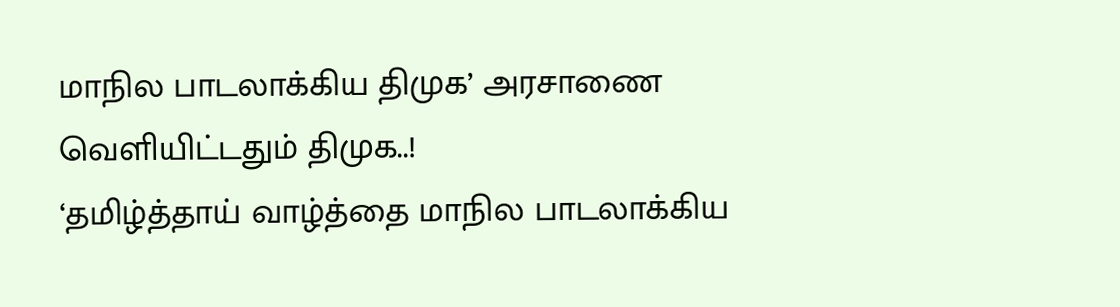மாநில பாடலாக்கிய திமுக’ அரசாணை வெளியிட்டதும் திமுக..!
‘தமிழ்த்தாய் வாழ்த்தை மாநில பாடலாக்கிய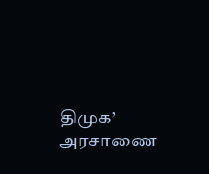திமுக’ அரசாணை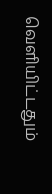வெளியிட்டதும்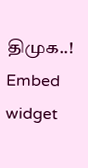திமுக..!
Embed widget